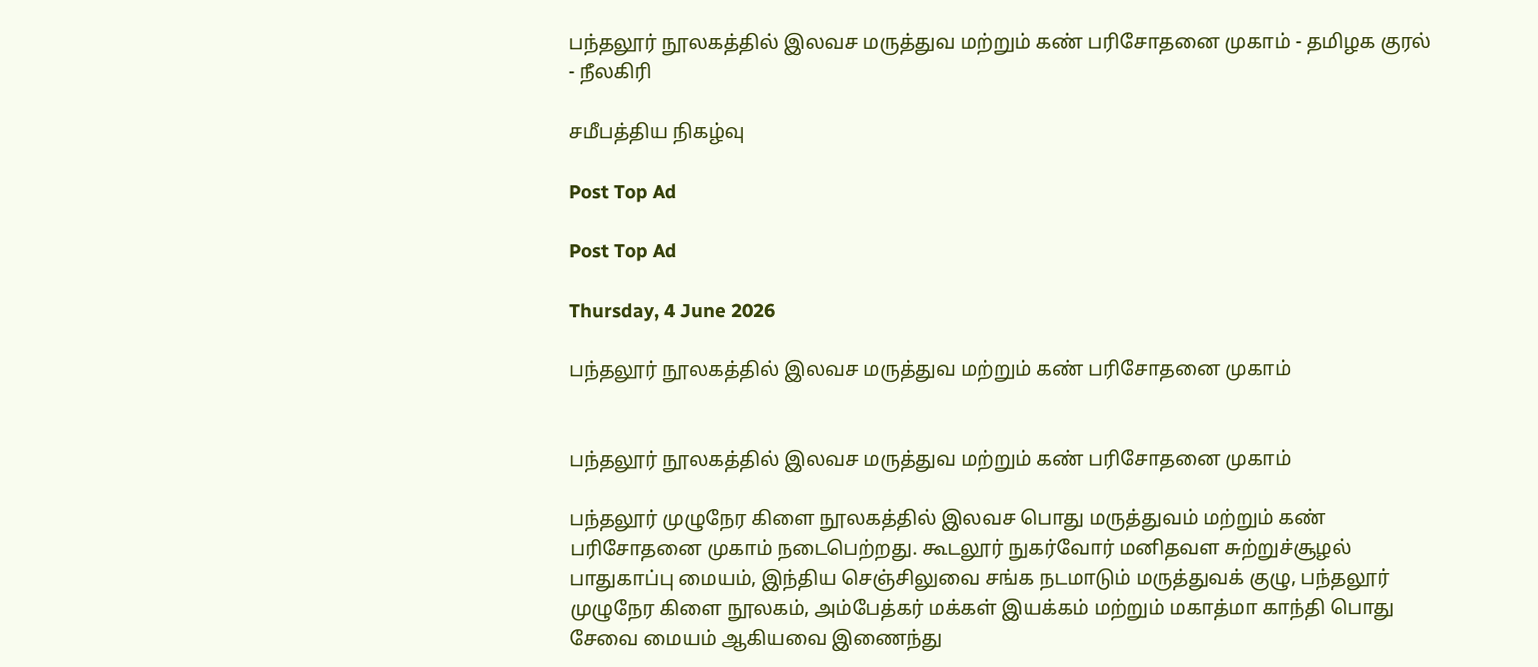பந்தலூர் நூலகத்தில் இலவச மருத்துவ மற்றும் கண் பரிசோதனை முகாம் - தமிழக குரல் - நீலகிரி

சமீபத்திய நிகழ்வு

Post Top Ad

Post Top Ad

Thursday, 4 June 2026

பந்தலூர் நூலகத்தில் இலவச மருத்துவ மற்றும் கண் பரிசோதனை முகாம்


பந்தலூர் நூலகத்தில் இலவச மருத்துவ மற்றும் கண் பரிசோதனை முகாம்

பந்தலூர் முழுநேர கிளை நூலகத்தில் இலவச பொது மருத்துவம் மற்றும் கண் பரிசோதனை முகாம் நடைபெற்றது. கூடலூர் நுகர்வோர் மனிதவள சுற்றுச்சூழல் பாதுகாப்பு மையம், இந்திய செஞ்சிலுவை சங்க நடமாடும் மருத்துவக் குழு, பந்தலூர் முழுநேர கிளை நூலகம், அம்பேத்கர் மக்கள் இயக்கம் மற்றும் மகாத்மா காந்தி பொது சேவை மையம் ஆகியவை இணைந்து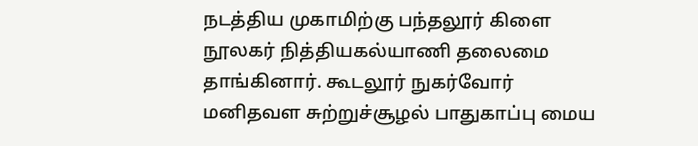நடத்திய முகாமிற்கு பந்தலூர் கிளை நூலகர் நித்தியகல்யாணி தலைமை தாங்கினார். கூடலூர் நுகர்வோர் மனிதவள சுற்றுச்சூழல் பாதுகாப்பு மைய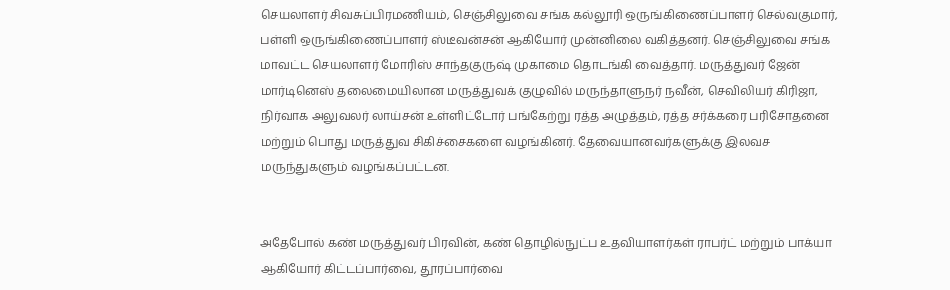செயலாளர் சிவசுப்பிரமணியம், செஞ்சிலுவை சங்க கல்லூரி ஒருங்கிணைப்பாளர் செல்வகுமார், பள்ளி ஒருங்கிணைப்பாளர் ஸ்டீவன்சன் ஆகியோர் முன்னிலை வகித்தனர். செஞ்சிலுவை சங்க மாவட்ட செயலாளர் மோரிஸ் சாந்தகுருஷ் முகாமை தொடங்கி வைத்தார். மருத்துவர் ஜேன் மார்டினெஸ் தலைமையிலான மருத்துவக் குழுவில் மருந்தாளுநர் நவீன், செவிலியர் கிரிஜா, நிர்வாக அலுவலர் லாய்சன் உள்ளிட்டோர் பங்கேற்று ரத்த அழுத்தம், ரத்த சர்க்கரை பரிசோதனை மற்றும் பொது மருத்துவ சிகிச்சைகளை வழங்கினர். தேவையானவர்களுக்கு இலவச மருந்துகளும் வழங்கப்பட்டன.


அதேபோல் கண் மருத்துவர் பிரவின், கண் தொழில்நுட்ப உதவியாளர்கள் ராபர்ட் மற்றும் பாக்யா ஆகியோர் கிட்டப்பார்வை, தூரப்பார்வை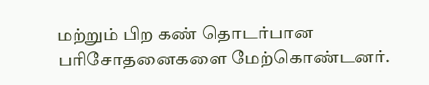மற்றும் பிற கண் தொடர்பான பரிசோதனைகளை மேற்கொண்டனர்.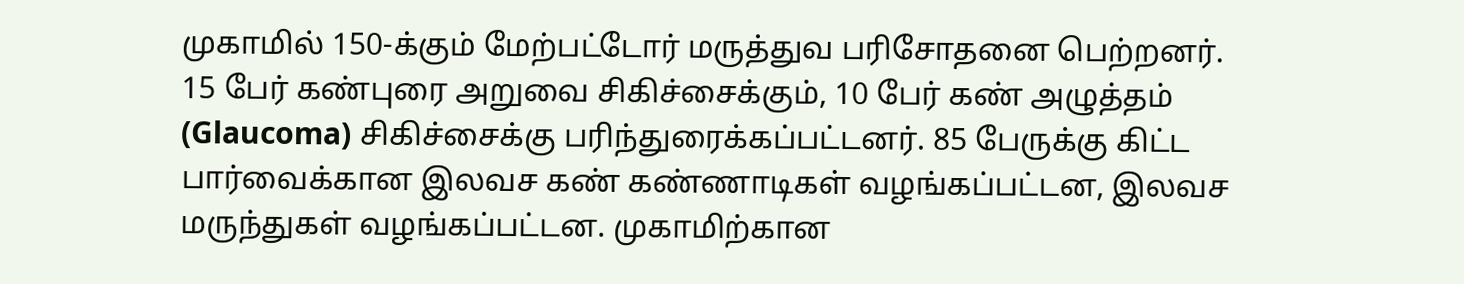முகாமில் 150-க்கும் மேற்பட்டோர் மருத்துவ பரிசோதனை பெற்றனர். 15 பேர் கண்புரை அறுவை சிகிச்சைக்கும், 10 பேர் கண் அழுத்தம் (Glaucoma) சிகிச்சைக்கு பரிந்துரைக்கப்பட்டனர். 85 பேருக்கு கிட்ட பார்வைக்கான இலவச கண் கண்ணாடிகள் வழங்கப்பட்டன, இலவச மருந்துகள் வழங்கப்பட்டன. முகாமிற்கான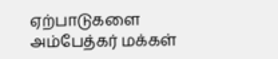ஏற்பாடுகளை அம்பேத்கர் மக்கள்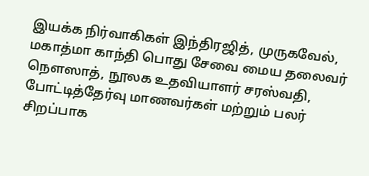இயக்க நிர்வாகிகள் இந்திரஜித், முருகவேல், மகாத்மா காந்தி பொது சேவை மைய தலைவர் நௌஸாத், நூலக உதவியாளர் சரஸ்வதி, போட்டித்தேர்வு மாணவர்கள் மற்றும் பலர் சிறப்பாக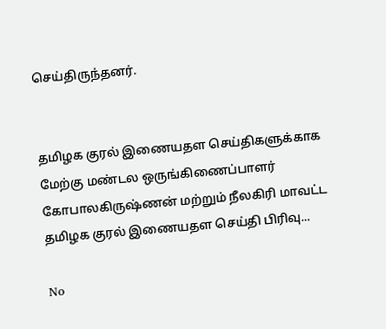செய்திருந்தனர்.


தமிழக குரல் இணையதள செய்திகளுக்காக மேற்கு மண்டல ஒருங்கிணைப்பாளர் கோபாலகிருஷ்ணன் மற்றும் நீலகிரி மாவட்ட தமிழக குரல் இணையதள செய்தி பிரிவு...

No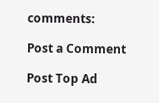comments:

Post a Comment

Post Top Ad